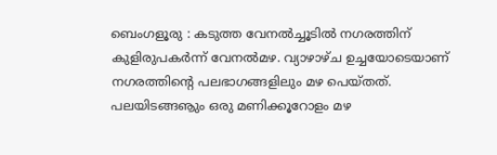ബെംഗളൂരു : കടുത്ത വേനൽച്ചൂടിൽ നഗരത്തിന് കുളിരുപകർന്ന് വേനൽമഴ. വ്യാഴാഴ്ച ഉച്ചയോടെയാണ് നഗരത്തിന്റെ പലഭാഗങ്ങളിലും മഴ പെയ്തത്.
പലയിടങ്ങൡും ഒരു മണിക്കൂറോളം മഴ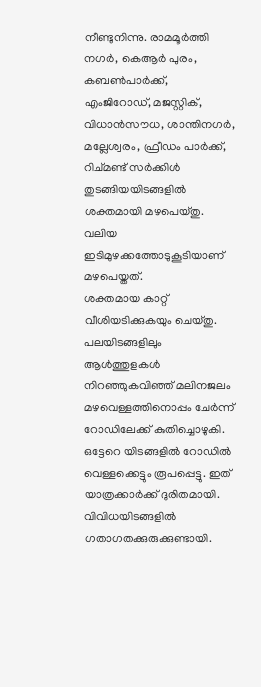നീണ്ടുനിന്നു. രാമമൂർത്തി നഗർ, കെആർ പുരം, കബൺപാർക്ക്, എംജിറോഡ്, മജസ്റ്റിക്, വിധാൻസൗധ, ശാന്തിനഗർ, മല്ലേശ്വരം, ഫ്രീഡം പാർക്ക്, റിച്മണ്ട് സർക്കിൾ തുടങ്ങിയയിടങ്ങളിൽ ശക്തമായി മഴപെയ്തു. വലിയ ഇടിമുഴക്കത്തോടുകൂടിയാണ് മഴപെയ്തത്.
ശക്തമായ കാറ്റ് വീശിയടിക്കുകയും ചെയ്തു. പലയിടങ്ങളിലും ആൾത്തുളകൾ നിറഞ്ഞുകവിഞ്ഞ് മലിനജലം മഴവെള്ളത്തിനൊപ്പം ചേർന്ന് റോഡിലേക്ക് കുതിച്ചൊഴുകി.
ഒട്ടേറെ യിടങ്ങളിൽ റോഡിൽ വെള്ളക്കെട്ടും രൂപപ്പെട്ടു. ഇത് യാത്രക്കാർക്ക് ദുരിതമായി. വിവിധയിടങ്ങളിൽ ഗതാഗതക്കുരുക്കുണ്ടായി.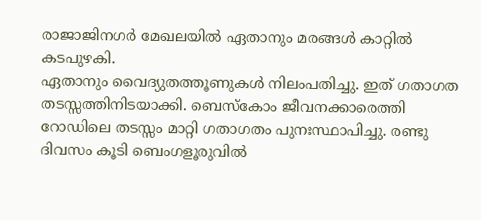രാജാജിനഗർ മേഖലയിൽ ഏതാനും മരങ്ങൾ കാറ്റിൽ കടപുഴകി.
ഏതാനും വൈദ്യുതത്തൂണുകൾ നിലംപതിച്ചു. ഇത് ഗതാഗത തടസ്സത്തിനിടയാക്കി. ബെസ്കോം ജീവനക്കാരെത്തി റോഡിലെ തടസ്സം മാറ്റി ഗതാഗതം പുനഃസ്ഥാപിച്ചു. രണ്ടു ദിവസം കൂടി ബെംഗളൂരുവിൽ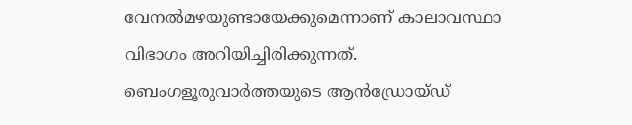വേനൽമഴയുണ്ടായേക്കുമെന്നാണ് കാലാവസ്ഥാ വിഭാഗം അറിയിച്ചിരിക്കുന്നത്.
ബെംഗളൂരുവാർത്തയുടെ ആൻഡ്രോയ്ഡ്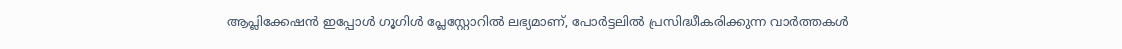ആപ്ലിക്കേഷൻ ഇപ്പോൾ ഗൂഗിൾ പ്ലേസ്റ്റോറിൽ ലഭ്യമാണ്, പോർട്ടലിൽ പ്രസിദ്ധീകരിക്കുന്ന വാർത്തകൾ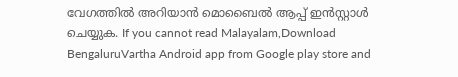വേഗത്തിൽ അറിയാൻ മൊബൈൽ ആപ്പ് ഇൻസ്റ്റാൾ ചെയ്യുക. If you cannot read Malayalam,Download BengaluruVartha Android app from Google play store and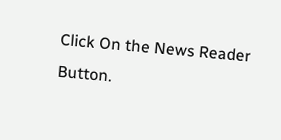Click On the News Reader Button.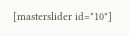[masterslider id="10"]